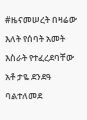#ዜናመሠረት በዛሬው እለት የሰባት አመት እስራት የተፈረደባቸው አቶ ታዬ ደንደዓ ባልተለመደ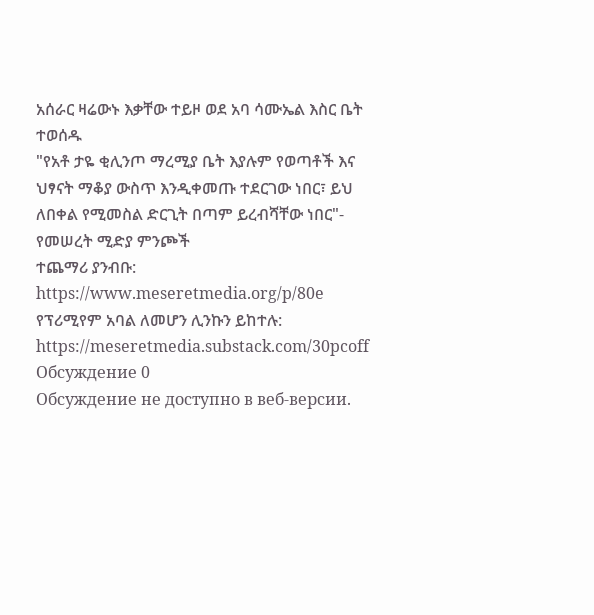አሰራር ዛሬውኑ እቃቸው ተይዞ ወደ አባ ሳሙኤል እስር ቤት ተወሰዱ
"የአቶ ታዬ ቂሊንጦ ማረሚያ ቤት እያሉም የወጣቶች እና ህፃናት ማቆያ ውስጥ እንዲቀመጡ ተደርገው ነበር፣ ይህ ለበቀል የሚመስል ድርጊት በጣም ይረብሻቸው ነበር"- የመሠረት ሚድያ ምንጮች
ተጨማሪ ያንብቡ:
https://www.meseretmedia.org/p/80e
የፕሪሚየም አባል ለመሆን ሊንኩን ይከተሉ:
https://meseretmedia.substack.com/30pcoff
Обсуждение 0
Обсуждение не доступно в веб-версии.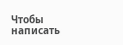Чтобы написать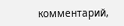комментарий,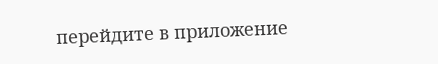перейдите в приложение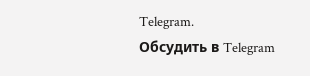Telegram.
Обсудить в Telegram